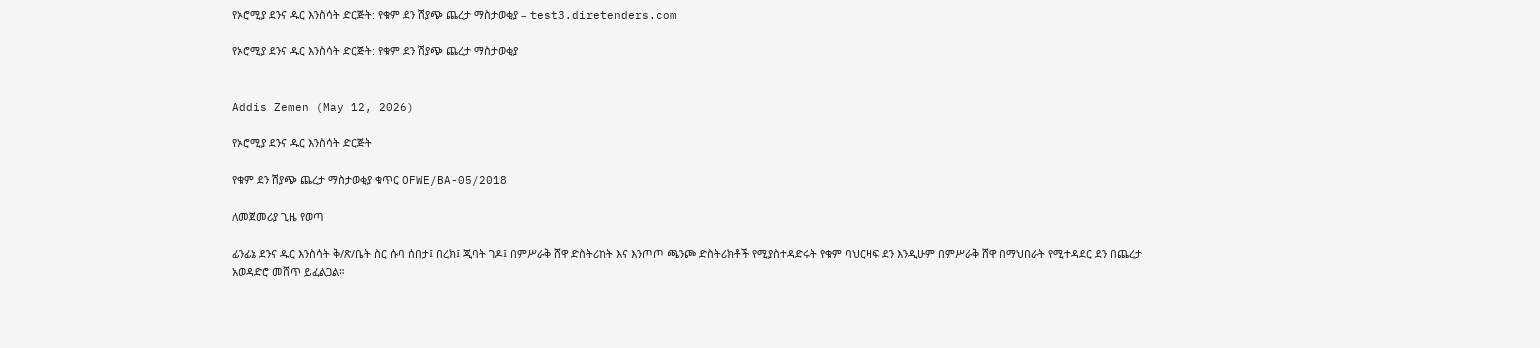የኦሮሚያ ደንና ዱር እንስሳት ድርጅት: የቁም ደን ሽያጭ ጨረታ ማስታወቂያ – test3.diretenders.com

የኦሮሚያ ደንና ዱር እንስሳት ድርጅት: የቁም ደን ሽያጭ ጨረታ ማስታወቂያ


Addis Zemen (May 12, 2026)

የኦሮሚያ ደንና ዱር እንስሳት ድርጅት

የቁም ደን ሽያጭ ጨረታ ማስታወቂያ ቁጥር OFWE/BA-05/2018

ለመጀመሪያ ጊዜ የወጣ

ፊንፊኔ ደንና ዱር እንስሳት ቅ/ጽ/ቤት ስር ሱባ ሰበታ፤ በረክ፤ ጂባት ገዶ፤ በምሥራቅ ሸዋ ድስትሪከት እና እንጦጦ ጫንጮ ድስትሪክቶች የሚያስተዳድሩት የቁም ባህርዛፍ ደን እንዲሁም በምሥራቅ ሸዋ በማህበራት የሚተዳደር ደን በጨረታ አወዳድሮ መሸጥ ይፈልጋል።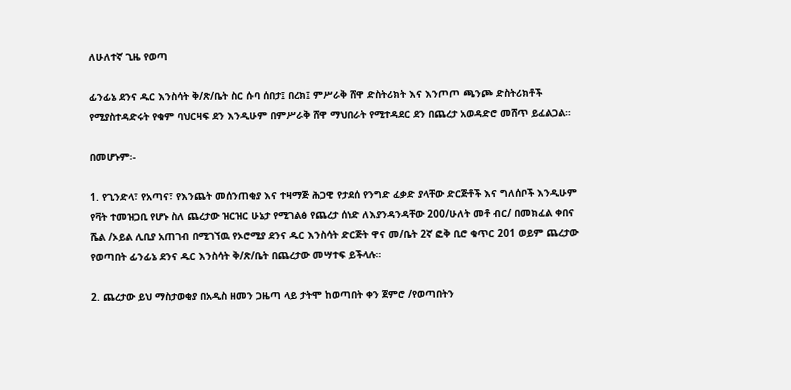ለሁለተኛ ጊዜ የወጣ

ፊንፊኔ ደንና ዱር እንስሳት ቅ/ጽ/ቤት ስር ሱባ ሰበታ፤ በረክ፤ ምሥራቅ ሸዋ ድስትሪክት እና እንጦጦ ጫንጮ ድስትሪክቶች የሚያስተዳድሩት የቁም ባህርዛፍ ደን እንዲሁም በምሥራቅ ሸዋ ማህበራት የሚተዳደር ደን በጨረታ አወዳድሮ መሸጥ ይፈልጋል።

በመሆኑም፡-

1. የጊንድላ፣ የአጣና፣ የእንጨት መሰንጠቂያ እና ተዛማጅ ሕጋዊ የታደሰ የንግድ ፈቃድ ያላቸው ድርጅቶች እና ግለሰቦች እንዲሁም የቫት ተመዝጋቢ የሆኑ ስለ ጨረታው ዝርዝር ሁኔታ የሚገልፅ የጨረታ ሰነድ ለእያንዳንዳቸው 200/ሁለት መቶ ብር/ በመክፈል ቀበና ሼል /ኦይል ሊቢያ አጠገብ በሚገኘዉ የኦሮሚያ ደንና ዱር እንስሳት ድርጅት ዋና መ/ቤት 2ኛ ፎቅ ቢሮ ቁጥር 201 ወይም ጨረታው የወጣበት ፊንፊኔ ደንና ዱር እንስሳት ቅ/ጽ/ቤት በጨረታው መሣተፍ ይችላሉ።

2. ጨረታው ይህ ማስታወቂያ በአዲስ ዘመን ጋዜጣ ላይ ታትሞ ከወጣበት ቀን ጀምሮ /የወጣበትን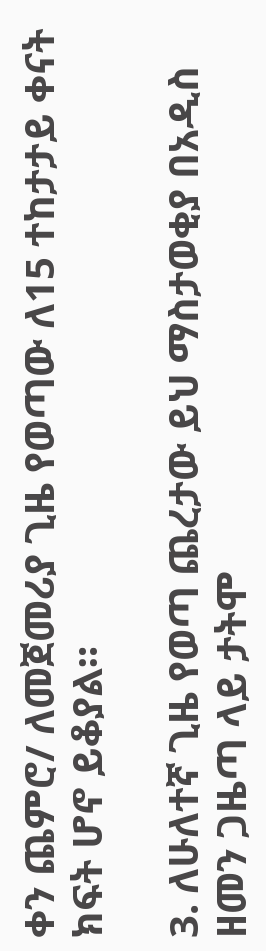ቀን ጨምሮ/ ለመጀመሪያ ጊዜ የወጣው ለ15 ተከታታይ ቀናት ክፍት ሆኖ ይቆያል።

3. ለሁለተኛ ጊዜ የወጣ ጨረታው ይህ ማስታወቂያ በአዲስ ዘመን ጋዜጣ ላይ ታትሞ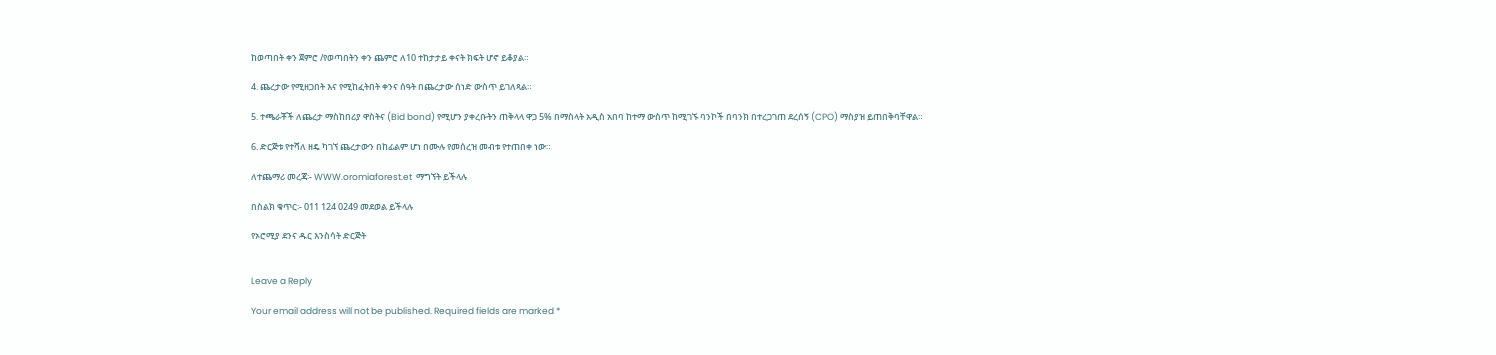ከወጣበት ቀን ጀምሮ /የወጣበትን ቀን ጨምሮ ለ10 ተከታታይ ቀናት ክፍት ሆኖ ይቆያል።

4. ጨረታው የሚዘጋበት እና የሚከፈትበት ቀንና ሰዓት በጨረታው ሰነድ ውስጥ ይገለጻል።

5. ተጫራቾች ለጨረታ ማስከበሪያ ዋስትና (Bid bond) የሚሆን ያቀረቡትን ጠቅላላ ዋጋ 5% በማስላት አዲስ አበባ ከተማ ውስጥ ከሚገኙ ባንኮች በባንክ በተረጋገጠ ደረሰኝ (CPO) ማስያዝ ይጠበቅባቸዋል።

6. ድርጅቱ የተሻለ ዘዴ ካገኘ ጨረታውን በከፊልም ሆነ በሙሉ የመሰረዝ መብቱ የተጠበቀ ነው።

ለተጨማሪ መረጃ፡- WWW.oromiaforest.et  ማግኘት ይችላሉ

በስልክ ቁጥር፡- 011 124 0249 መደወል ይችላሉ

የኦሮሚያ ደንና ዱር እንስሳት ድርጅት


Leave a Reply

Your email address will not be published. Required fields are marked *